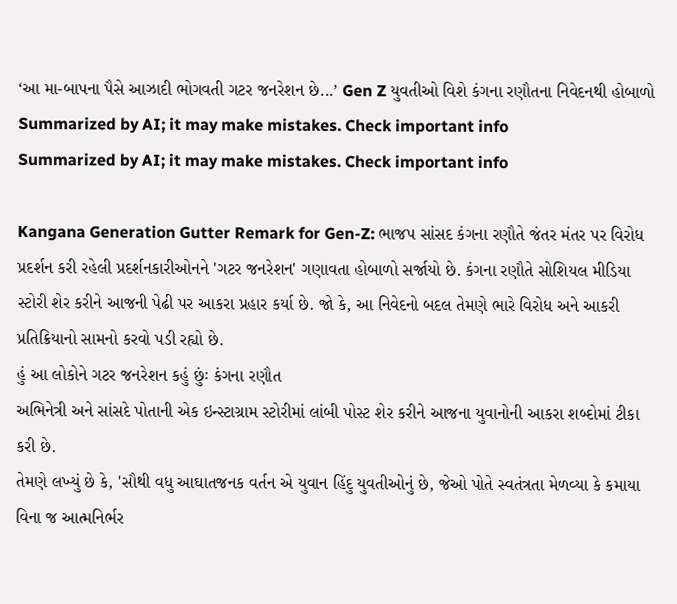‘આ મા-બાપના પૈસે આઝાદી ભોગવતી ગટર જનરેશન છે...’ Gen Z યુવતીઓ વિશે કંગના રણૌતના નિવેદનથી હોબાળો
Summarized by AI; it may make mistakes. Check important info
Summarized by AI; it may make mistakes. Check important info

Kangana Generation Gutter Remark for Gen-Z: ભાજપ સાંસદ કંગના રણૌતે જંતર મંતર પર વિરોધ પ્રદર્શન કરી રહેલી પ્રદર્શનકારીઓનને 'ગટર જનરેશન' ગણાવતા હોબાળો સર્જાયો છે. કંગના રણૌતે સોશિયલ મીડિયા સ્ટોરી શેર કરીને આજની પેઢી પર આકરા પ્રહાર કર્યા છે. જો કે, આ નિવેદનો બદલ તેમણે ભારે વિરોધ અને આકરી પ્રતિક્રિયાનો સામનો કરવો પડી રહ્યો છે.
હું આ લોકોને ગટર જનરેશન કહું છુંઃ કંગના રણૌત
અભિનેત્રી અને સાંસદે પોતાની એક ઇન્સ્ટાગ્રામ સ્ટોરીમાં લાંબી પોસ્ટ શેર કરીને આજના યુવાનોની આકરા શબ્દોમાં ટીકા કરી છે.
તેમણે લખ્યું છે કે, 'સૌથી વધુ આઘાતજનક વર્તન એ યુવાન હિંદુ યુવતીઓનું છે, જેઓ પોતે સ્વતંત્રતા મેળવ્યા કે કમાયા વિના જ આત્મનિર્ભર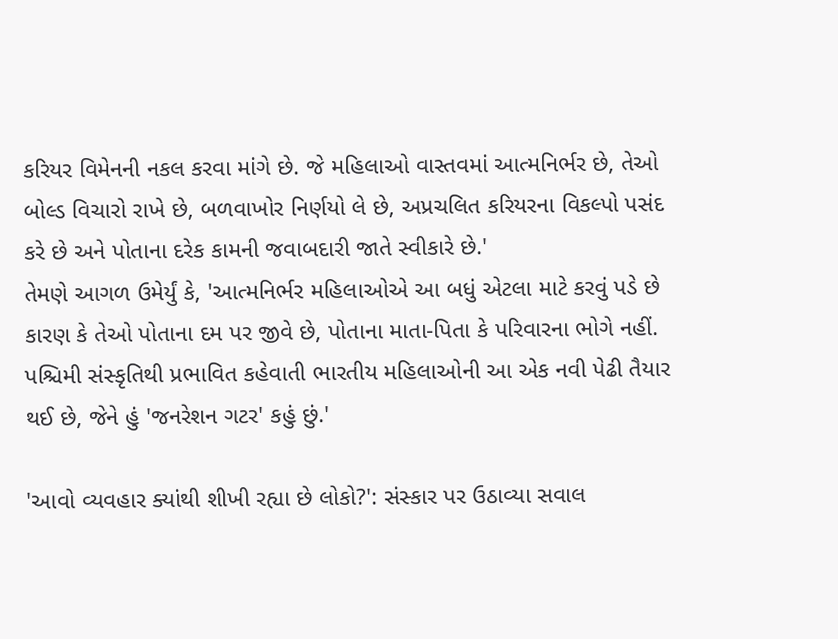કરિયર વિમેનની નકલ કરવા માંગે છે. જે મહિલાઓ વાસ્તવમાં આત્મનિર્ભર છે, તેઓ બોલ્ડ વિચારો રાખે છે, બળવાખોર નિર્ણયો લે છે, અપ્રચલિત કરિયરના વિકલ્પો પસંદ કરે છે અને પોતાના દરેક કામની જવાબદારી જાતે સ્વીકારે છે.'
તેમણે આગળ ઉમેર્યું કે, 'આત્મનિર્ભર મહિલાઓએ આ બધું એટલા માટે કરવું પડે છે કારણ કે તેઓ પોતાના દમ પર જીવે છે, પોતાના માતા-પિતા કે પરિવારના ભોગે નહીં. પશ્ચિમી સંસ્કૃતિથી પ્રભાવિત કહેવાતી ભારતીય મહિલાઓની આ એક નવી પેઢી તૈયાર થઈ છે, જેને હું 'જનરેશન ગટર' કહું છું.'

'આવો વ્યવહાર ક્યાંથી શીખી રહ્યા છે લોકો?': સંસ્કાર પર ઉઠાવ્યા સવાલ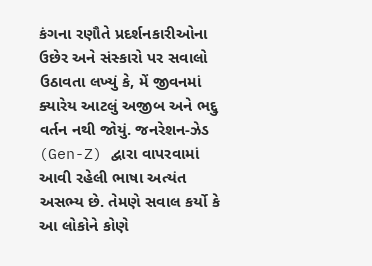કંગના રણૌતે પ્રદર્શનકારીઓના ઉછેર અને સંસ્કારો પર સવાલો ઉઠાવતા લખ્યું કે, મેં જીવનમાં ક્યારેય આટલું અજીબ અને ભદ્દુ વર્તન નથી જોયું. જનરેશન-ઝેડ (Gen-Z) દ્વારા વાપરવામાં આવી રહેલી ભાષા અત્યંત અસભ્ય છે. તેમણે સવાલ કર્યો કે આ લોકોને કોણે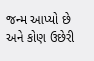જન્મ આપ્યો છે અને કોણ ઉછેરી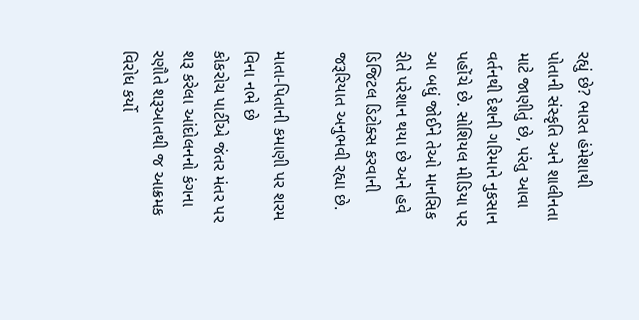રહ્યું છે? ભારત હંમેશાથી પોતાની સંસ્કૃતિ અને શાલીનતા માટે જાણીતું છે, પરંતુ આવા વર્તનથી દેશની ગરિમાને નુકસાન પહોંચે છે. સોશિયલ મીડિયા પર આ બધું જોઈને તેઓ માનસિક રીતે પરેશાન થયા છે અને હવે ડિજિટલ ડિટોક્સ કરવાની જરૂરિયાત અનુભવી રહ્યા છે.

માતા-પિતાની કમાણી પર શરમ વિના નભે છે
કોકરોચ પાર્ટીએ જંતર મંતર પર શરૂ કરેલા આંદોલનનો કંગના રણૌતે શરૂઆતથી જ આક્રમક વિરોધ કર્યો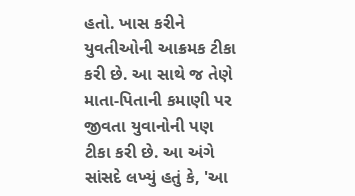હતો. ખાસ કરીને યુવતીઓની આક્રમક ટીકા કરી છે. આ સાથે જ તેણે માતા-પિતાની કમાણી પર જીવતા યુવાનોની પણ ટીકા કરી છે. આ અંગે સાંસદે લખ્યું હતું કે, 'આ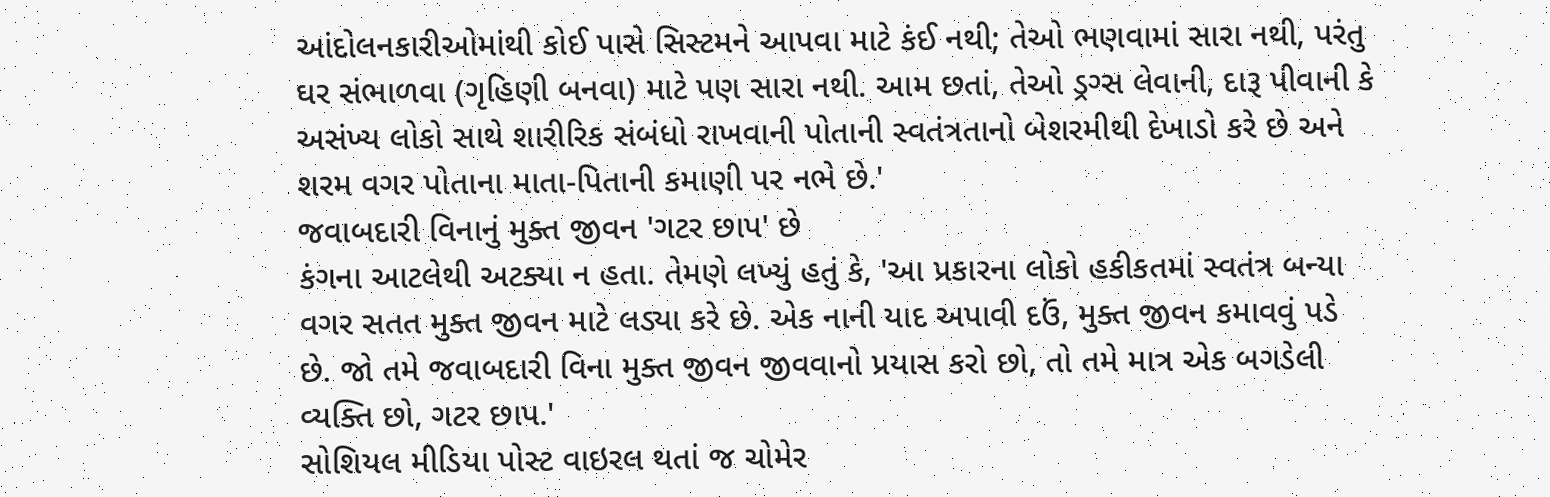આંદોલનકારીઓમાંથી કોઈ પાસે સિસ્ટમને આપવા માટે કંઈ નથી; તેઓ ભણવામાં સારા નથી, પરંતુ ઘર સંભાળવા (ગૃહિણી બનવા) માટે પણ સારા નથી. આમ છતાં, તેઓ ડ્રગ્સ લેવાની, દારૂ પીવાની કે અસંખ્ય લોકો સાથે શારીરિક સંબંધો રાખવાની પોતાની સ્વતંત્રતાનો બેશરમીથી દેખાડો કરે છે અને શરમ વગર પોતાના માતા-પિતાની કમાણી પર નભે છે.'
જવાબદારી વિનાનું મુક્ત જીવન 'ગટર છાપ' છે
કંગના આટલેથી અટક્યા ન હતા. તેમણે લખ્યું હતું કે, 'આ પ્રકારના લોકો હકીકતમાં સ્વતંત્ર બન્યા વગર સતત મુક્ત જીવન માટે લડ્યા કરે છે. એક નાની યાદ અપાવી દઉં, મુક્ત જીવન કમાવવું પડે છે. જો તમે જવાબદારી વિના મુક્ત જીવન જીવવાનો પ્રયાસ કરો છો, તો તમે માત્ર એક બગડેલી વ્યક્તિ છો, ગટર છાપ.'
સોશિયલ મીડિયા પોસ્ટ વાઇરલ થતાં જ ચોમેર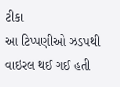ટીકા
આ ટિપ્પણીઓ ઝડપથી વાઇરલ થઈ ગઈ હતી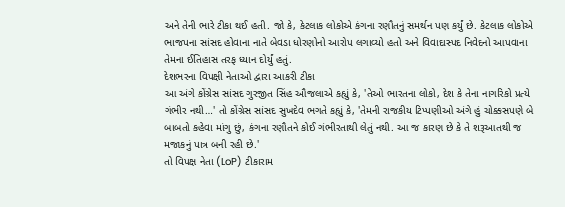અને તેની ભારે ટીકા થઈ હતી. જો કે, કેટલાક લોકોએ કંગના રણૌતનું સમર્થન પણ કર્યું છે. કેટલાક લોકોએ ભાજપના સાંસદ હોવાના નાતે બેવડા ધોરણોનો આરોપ લગાવ્યો હતો અને વિવાદાસ્પદ નિવેદનો આપવાના તેમના ઈતિહાસ તરફ ધ્યાન દોર્યું હતું.
દેશભરના વિપક્ષી નેતાઓ દ્વારા આકરી ટીકા
આ અંગે કોંગ્રેસ સાંસદ ગુરજીત સિંહ ઔજલાએ કહ્યું કે, 'તેઓ ભારતના લોકો, દેશ કે તેના નાગરિકો પ્રત્યે ગંભીર નથી…' તો કોંગ્રેસ સાંસદ સુખદેવ ભગતે કહ્યું કે, 'તેમની રાજકીય ટિપ્પણીઓ અંગે હું ચોક્કસપણે બે બાબતો કહેવા માંગુ છું, કંગના રણૌતને કોઈ ગંભીરતાથી લેતું નથી. આ જ કારણ છે કે તે શરૂઆતથી જ મજાકનું પાત્ર બની રહી છે.'
તો વિપક્ષ નેતા (LoP) ટીકારામ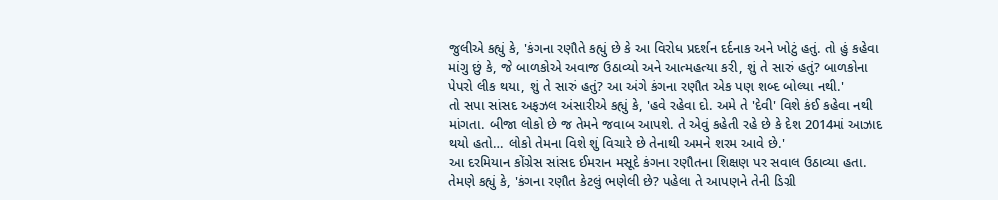જુલીએ કહ્યું કે, 'કંગના રણૌતે કહ્યું છે કે આ વિરોધ પ્રદર્શન દર્દનાક અને ખોટું હતું. તો હું કહેવા માંગુ છું કે, જે બાળકોએ અવાજ ઉઠાવ્યો અને આત્મહત્યા કરી, શું તે સારું હતું? બાળકોના પેપરો લીક થયા, શું તે સારું હતું? આ અંગે કંગના રણૌત એક પણ શબ્દ બોલ્યા નથી.'
તો સપા સાંસદ અફઝલ અંસારીએ કહ્યું કે, 'હવે રહેવા દો. અમે તે 'દેવી' વિશે કંઈ કહેવા નથી માંગતા. બીજા લોકો છે જ તેમને જવાબ આપશે. તે એવું કહેતી રહે છે કે દેશ 2014માં આઝાદ થયો હતો… લોકો તેમના વિશે શું વિચારે છે તેનાથી અમને શરમ આવે છે.'
આ દરમિયાન કોંગ્રેસ સાંસદ ઈમરાન મસૂદે કંગના રણૌતના શિક્ષણ પર સવાલ ઉઠાવ્યા હતા. તેમણે કહ્યું કે, 'કંગના રણૌત કેટલું ભણેલી છે? પહેલા તે આપણને તેની ડિગ્રી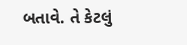બતાવે. તે કેટલું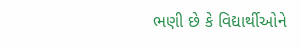ભણી છે કે વિદ્યાર્થીઓને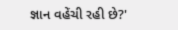જ્ઞાન વહેંચી રહી છે?'